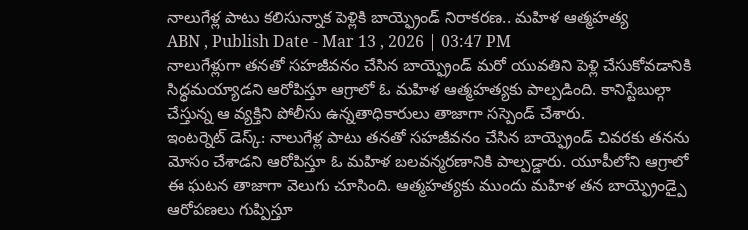నాలుగేళ్ల పాటు కలిసున్నాక పెళ్లికి బాయ్ఫ్రెండ్ నిరాకరణ.. మహిళ ఆత్మహత్య
ABN , Publish Date - Mar 13 , 2026 | 03:47 PM
నాలుగేళ్లుగా తనతో సహజీవనం చేసిన బాయ్ఫ్రెండ్ మరో యువతిని పెళ్లి చేసుకోవడానికి సిద్ధమయ్యాడని ఆరోపిస్తూ ఆగ్రాలో ఓ మహిళ ఆత్మహత్యకు పాల్పడింది. కానిస్టేబుల్గా చేస్తున్న ఆ వ్యక్తిని పోలీసు ఉన్నతాధికారులు తాజాగా సస్పెండ్ చేశారు.
ఇంటర్నెట్ డెస్క్: నాలుగేళ్ల పాటు తనతో సహజీవనం చేసిన బాయ్ఫ్రెండ్ చివరకు తనను మోసం చేశాడని ఆరోపిస్తూ ఓ మహిళ బలవన్మరణానికి పాల్పడ్డారు. యూపీలోని ఆగ్రాలో ఈ ఘటన తాజాగా వెలుగు చూసింది. ఆత్మహత్యకు ముందు మహిళ తన బాయ్ఫ్రెండ్పై ఆరోపణలు గుప్పిస్తూ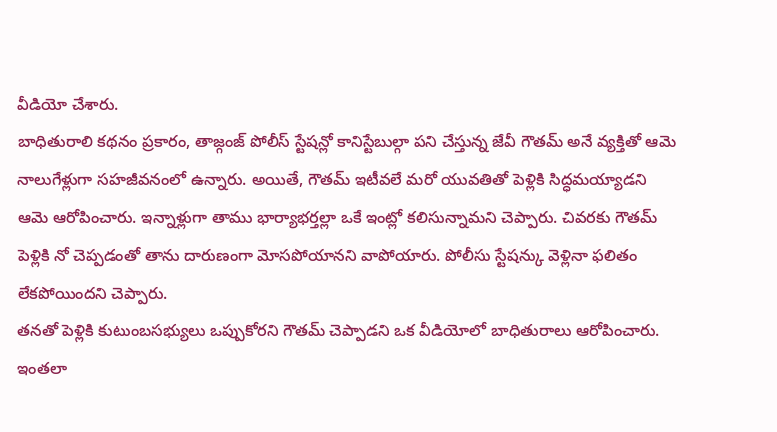వీడియో చేశారు.
బాధితురాలి కథనం ప్రకారం, తాజ్గంజ్ పోలీస్ స్టేషన్లో కానిస్టేబుల్గా పని చేస్తున్న జేవీ గౌతమ్ అనే వ్యక్తితో ఆమె నాలుగేళ్లుగా సహజీవనంలో ఉన్నారు. అయితే, గౌతమ్ ఇటీవలే మరో యువతితో పెళ్లికి సిద్ధమయ్యాడని ఆమె ఆరోపించారు. ఇన్నాళ్లుగా తాము భార్యాభర్తల్లా ఒకే ఇంట్లో కలిసున్నామని చెప్పారు. చివరకు గౌతమ్ పెళ్లికి నో చెప్పడంతో తాను దారుణంగా మోసపోయానని వాపోయారు. పోలీసు స్టేషన్కు వెళ్లినా ఫలితం లేకపోయిందని చెప్పారు.
తనతో పెళ్లికి కుటుంబసభ్యులు ఒప్పుకోరని గౌతమ్ చెప్పాడని ఒక వీడియోలో బాధితురాలు ఆరోపించారు. ఇంతలా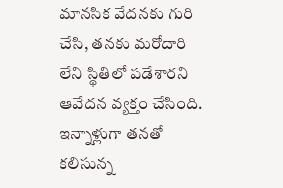మానసిక వేదనకు గురి చేసి, తనకు మరోదారి లేని స్థితిలో పడేశారని ఆవేదన వ్యక్తం చేసింది. ఇన్నాళ్లుగా తనతో కలిసున్న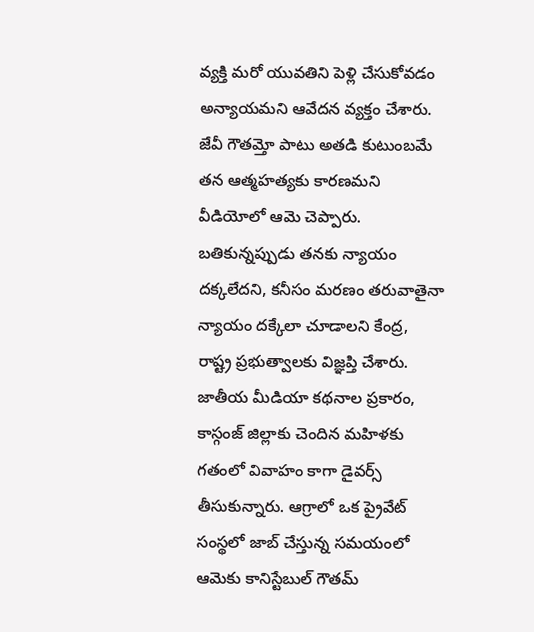వ్యక్తి మరో యువతిని పెళ్లి చేసుకోవడం అన్యాయమని ఆవేదన వ్యక్తం చేశారు. జేవీ గౌతమ్తో పాటు అతడి కుటుంబమే తన ఆత్మహత్యకు కారణమని వీడియోలో ఆమె చెప్పారు. బతికున్నప్పుడు తనకు న్యాయం దక్కలేదని, కనీసం మరణం తరువాతైనా న్యాయం దక్కేలా చూడాలని కేంద్ర, రాష్ట్ర ప్రభుత్వాలకు విజ్ఞప్తి చేశారు.
జాతీయ మీడియా కథనాల ప్రకారం, కాస్గంజ్ జిల్లాకు చెందిన మహిళకు గతంలో వివాహం కాగా డైవర్స్ తీసుకున్నారు. ఆగ్రాలో ఒక ప్రైవేట్ సంస్థలో జాబ్ చేస్తున్న సమయంలో ఆమెకు కానిస్టేబుల్ గౌతమ్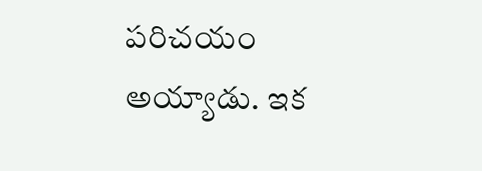పరిచయం అయ్యాడు. ఇక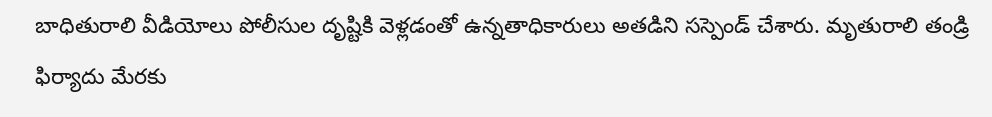బాధితురాలి వీడియోలు పోలీసుల దృష్టికి వెళ్లడంతో ఉన్నతాధికారులు అతడిని సస్పెండ్ చేశారు. మృతురాలి తండ్రి ఫిర్యాదు మేరకు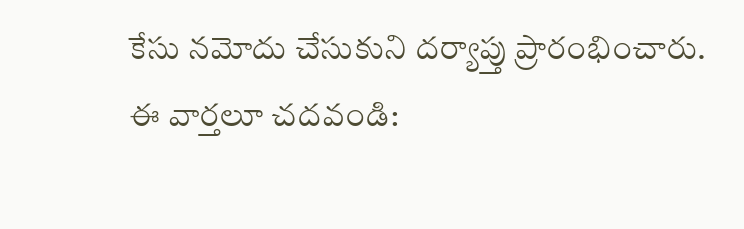కేసు నమోదు చేసుకుని దర్యాప్తు ప్రారంభించారు.
ఈ వార్తలూ చదవండి: